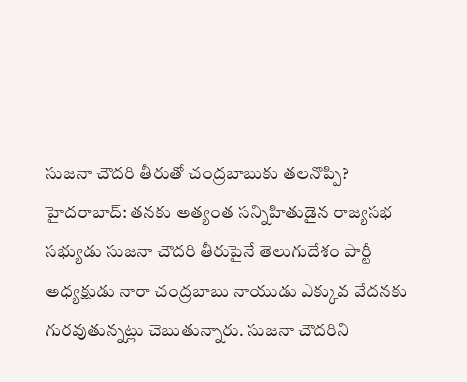సుజనా చౌదరి తీరుతో చంద్రబాబుకు తలనొప్పి?
హైదరాబాద్: తనకు అత్యంత సన్నిహితుడైన రాజ్యసభ సభ్యుడు సుజనా చౌదరి తీరుపైనే తెలుగుదేశం పార్టీ అధ్యక్షుడు నారా చంద్రబాబు నాయుడు ఎక్కువ వేదనకు గురవుతున్నట్లు చెబుతున్నారు. సుజనా చౌదరిని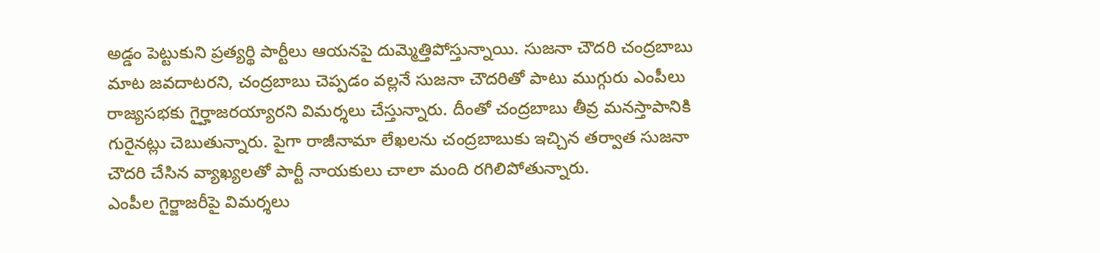అడ్డం పెట్టుకుని ప్రత్యర్థి పార్టీలు ఆయనపై దుమ్మెత్తిపోస్తున్నాయి. సుజనా చౌదరి చంద్రబాబు మాట జవదాటరని, చంద్రబాబు చెప్పడం వల్లనే సుజనా చౌదరితో పాటు ముగ్గురు ఎంపీలు రాజ్యసభకు గైర్హాజరయ్యారని విమర్శలు చేస్తున్నారు. దీంతో చంద్రబాబు తీవ్ర మనస్తాపానికి గురైనట్లు చెబుతున్నారు. పైగా రాజీనామా లేఖలను చంద్రబాబుకు ఇచ్చిన తర్వాత సుజనా చౌదరి చేసిన వ్యాఖ్యలతో పార్టీ నాయకులు చాలా మంది రగిలిపోతున్నారు.
ఎంపీల గైర్జాజరీపై విమర్శలు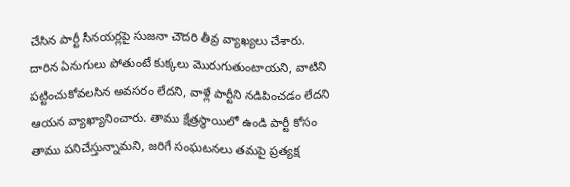చేసిన పార్టీ సీనయర్లపై సుజనా చౌదరి తీవ్ర వ్యాఖ్యలు చేశారు. దారిన ఏనుగులు పోతుంటే కుక్కలు మొరుగుతుంటాయని, వాటిని పట్టించుకోవలసిన అవసరం లేదని, వాళ్లే పార్టీని నడిపించడం లేదని ఆయన వ్యాఖ్యానించారు. తాము క్షేత్రస్థాయిలో ఉండి పార్టీ కోసం తాము పనిచేస్తున్నామని, జరిగే సంఘటనలు తమపై ప్రత్యక్ష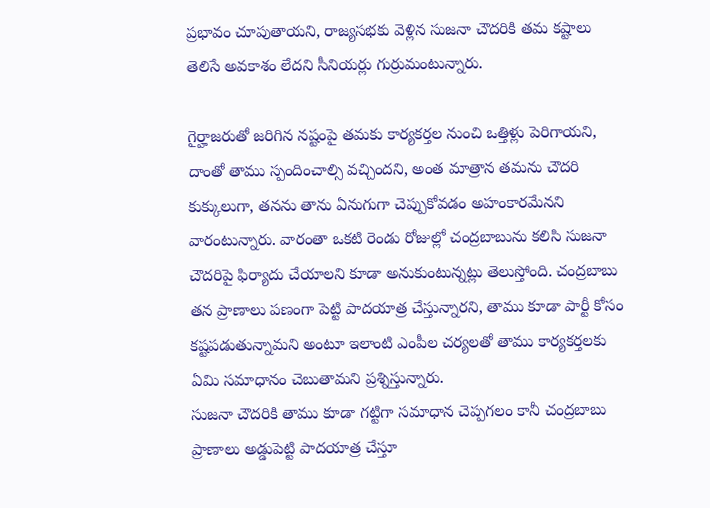ప్రభావం చూపుతాయని, రాజ్యసభకు వెళ్లిన సుజనా చౌదరికి తమ కష్టాలు తెలిసే అవకాశం లేదని సీనియర్లు గుర్రుమంటున్నారు.

గైర్హాజరుతో జరిగిన నష్టంపై తమకు కార్యకర్తల నుంచి ఒత్తిళ్లు పెరిగాయని, దాంతో తాము స్పందించాల్సి వచ్చిందని, అంత మాత్రాన తమను చౌదరి కుక్కులుగా, తనను తాను ఏనుగుగా చెప్పుకోవడం అహంకారమేనని వారంటున్నారు. వారంతా ఒకటి రెండు రోజుల్లో చంద్రబాబును కలిసి సుజనా చౌదరిపై ఫిర్యాదు చేయాలని కూడా అనుకుంటున్నట్లు తెలుస్తోంది. చంద్రబాబు తన ప్రాణాలు పణంగా పెట్టి పాదయాత్ర చేస్తున్నారని, తాము కూడా పార్టీ కోసం కష్టపడుతున్నామని అంటూ ఇలాంటి ఎంపీల చర్యలతో తాము కార్యకర్తలకు ఏమి సమాధానం చెబుతామని ప్రశ్నిస్తున్నారు.
సుజనా చౌదరికి తాము కూడా గట్టిగా సమాధాన చెప్పగలం కానీ చంద్రబాబు ప్రాణాలు అడ్డుపెట్టి పాదయాత్ర చేస్తూ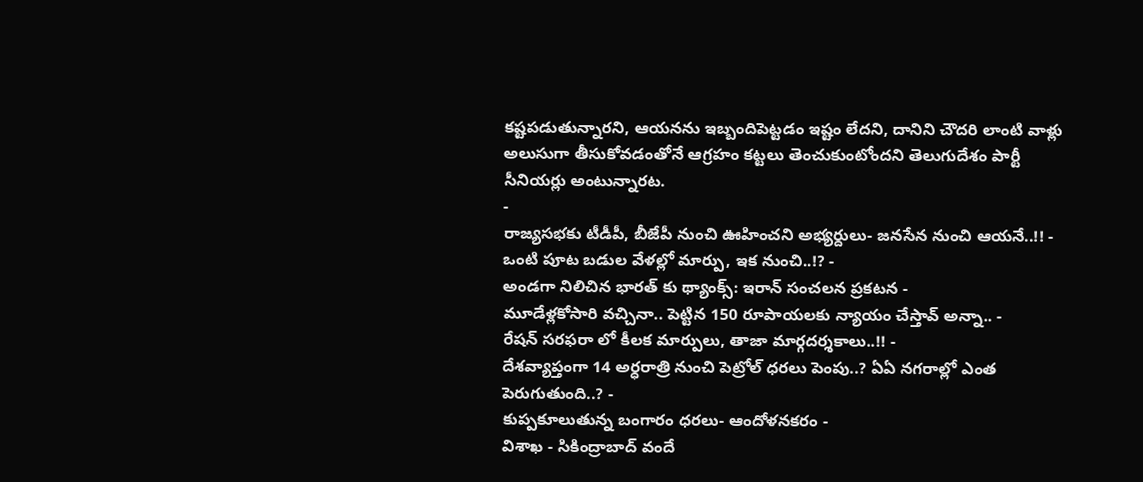కష్టపడుతున్నారని, ఆయనను ఇబ్బందిపెట్టడం ఇష్టం లేదని, దానిని చౌదరి లాంటి వాళ్లు అలుసుగా తీసుకోవడంతోనే ఆగ్రహం కట్టలు తెంచుకుంటోందని తెలుగుదేశం పార్టీ సీనియర్లు అంటున్నారట.
-
రాజ్యసభకు టీడీపీ, బీజేపీ నుంచి ఊహించని అభ్యర్దులు- జనసేన నుంచి ఆయనే..!! -
ఒంటి పూట బడుల వేళల్లో మార్పు, ఇక నుంచి..!? -
అండగా నిలిచిన భారత్ కు థ్యాంక్స్: ఇరాన్ సంచలన ప్రకటన -
మూడేళ్లకోసారి వచ్చినా.. పెట్టిన 150 రూపాయలకు న్యాయం చేస్తావ్ అన్నా.. -
రేషన్ సరఫరా లో కీలక మార్పులు, తాజా మార్గదర్శకాలు..!! -
దేశవ్యాప్తంగా 14 అర్ధరాత్రి నుంచి పెట్రోల్ ధరలు పెంపు..? ఏఏ నగరాల్లో ఎంత పెరుగుతుంది..? -
కుప్పకూలుతున్న బంగారం ధరలు- ఆందోళనకరం -
విశాఖ - సికింద్రాబాద్ వందే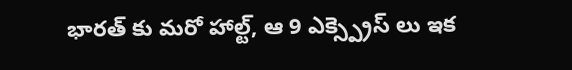భారత్ కు మరో హాల్ట్, ఆ 9 ఎక్స్ప్రెస్ లు ఇక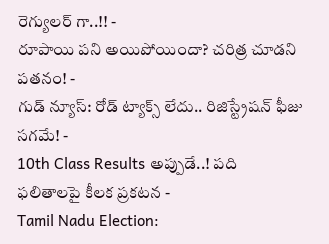రెగ్యులర్ గా..!! -
రూపాయి పని అయిపోయిందా? చరిత్ర చూడని పతనం! -
గుడ్ న్యూస్: రోడ్ ట్యాక్స్ లేదు.. రిజిస్ట్రేషన్ ఫీజు సగమే! -
10th Class Results అప్పుడే..! పది ఫలితాలపై కీలక ప్రకటన -
Tamil Nadu Election: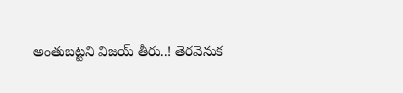అంతుబట్టని విజయ్ తీరు..! తెరవెనుక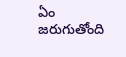ఏం జరుగుతోంది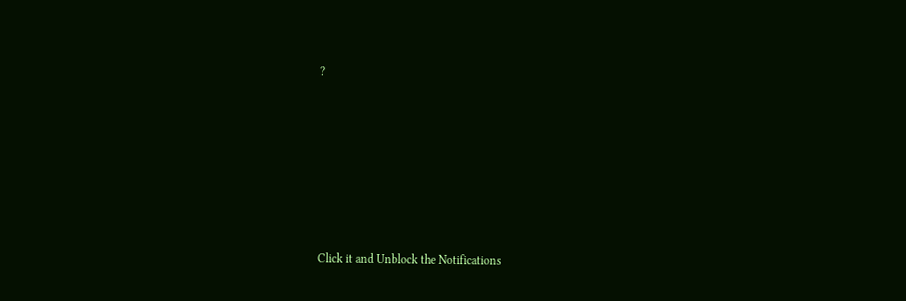?












Click it and Unblock the Notifications